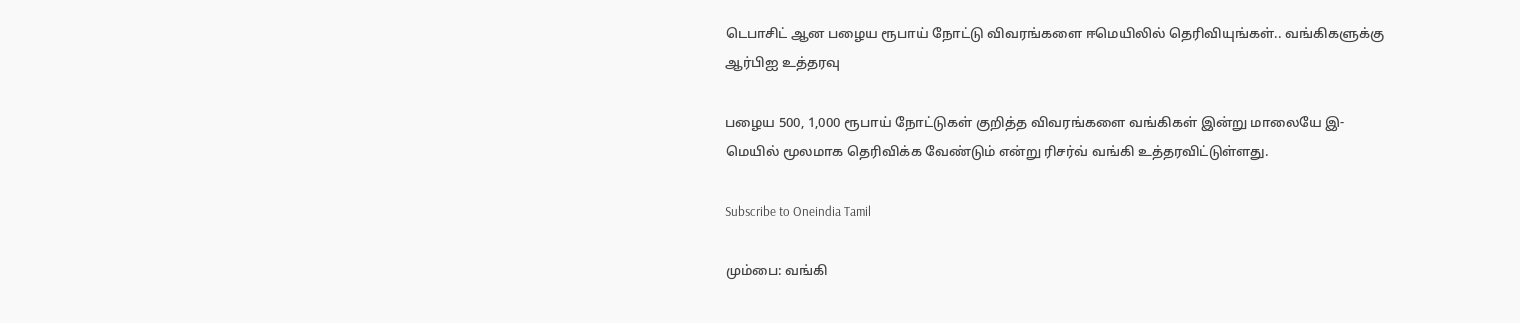டெபாசிட் ஆன பழைய ரூபாய் நோட்டு விவரங்களை ஈமெயிலில் தெரிவியுங்கள்.. வங்கிகளுக்கு ஆர்பிஐ உத்தரவு

பழைய 500, 1,000 ரூபாய் நோட்டுகள் குறித்த விவரங்களை வங்கிகள் இன்று மாலையே இ-மெயில் மூலமாக தெரிவிக்க வேண்டும் என்று ரிசர்வ் வங்கி உத்தரவிட்டுள்ளது.

Subscribe to Oneindia Tamil

மும்பை: வங்கி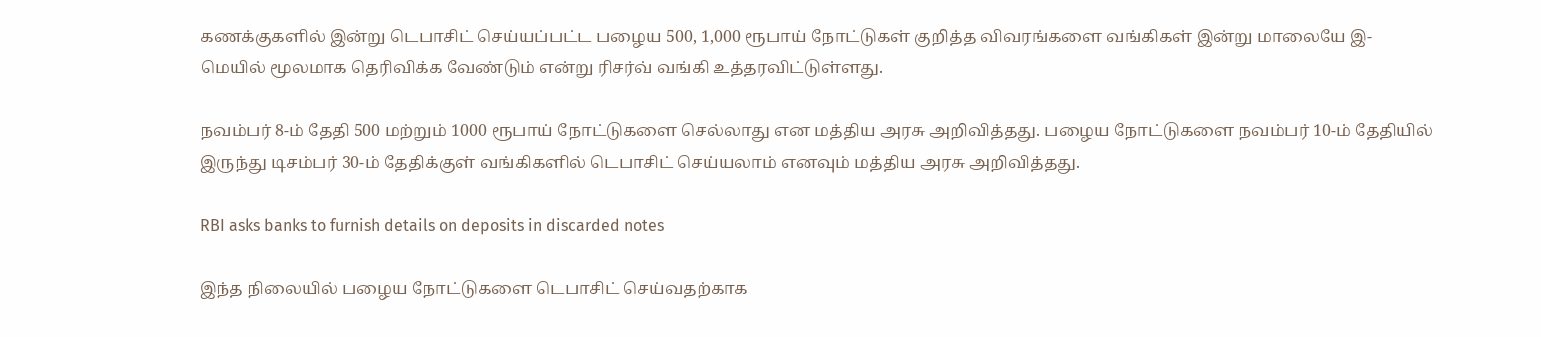கணக்குகளில் இன்று டெபாசிட் செய்யப்பட்ட பழைய 500, 1,000 ரூபாய் நோட்டுகள் குறித்த விவரங்களை வங்கிகள் இன்று மாலையே இ-மெயில் மூலமாக தெரிவிக்க வேண்டும் என்று ரிசர்வ் வங்கி உத்தரவிட்டுள்ளது.

நவம்பர் 8-ம் தேதி 500 மற்றும் 1000 ரூபாய் நோட்டுகளை செல்லாது என மத்திய அரசு அறிவித்தது. பழைய நோட்டுகளை நவம்பர் 10-ம் தேதியில் இருந்து டிசம்பர் 30-ம் தேதிக்குள் வங்கிகளில் டெபாசிட் செய்யலாம் எனவும் மத்திய அரசு அறிவித்தது.

RBI asks banks to furnish details on deposits in discarded notes

இந்த நிலையில் பழைய நோட்டுகளை டெபாசிட் செய்வதற்காக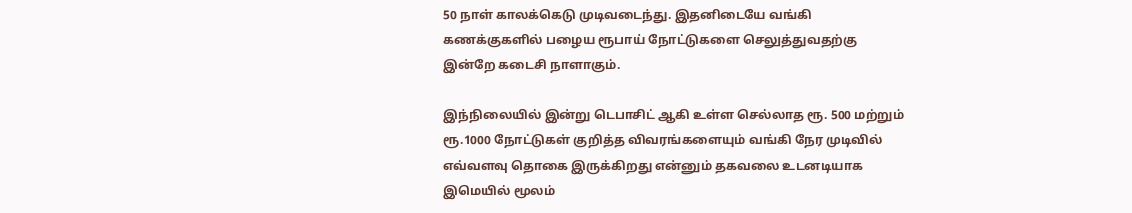50 நாள் காலக்கெடு முடிவடைந்து. இதனிடையே வங்கி கணக்குகளில் பழைய ரூபாய் நோட்டுகளை செலுத்துவதற்கு இன்றே கடைசி நாளாகும்.

இந்நிலையில் இன்று டெபாசிட் ஆகி உள்ள செல்லாத ரூ. 500 மற்றும் ரூ.1000 நோட்டுகள் குறித்த விவரங்களையும் வங்கி நேர முடிவில் எவ்வளவு தொகை இருக்கிறது என்னும் தகவலை உடனடியாக இமெயில் மூலம்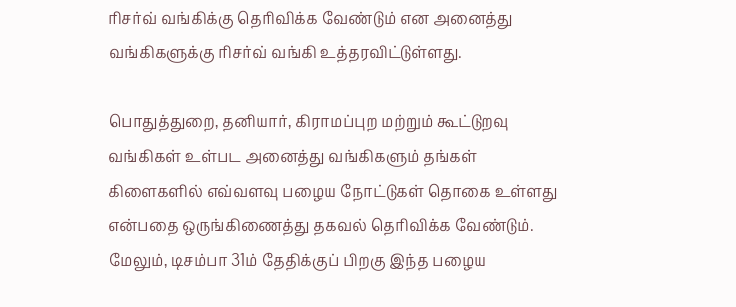ரிசர்வ் வங்கிக்கு தெரிவிக்க வேண்டும் என அனைத்து வங்கிகளுக்கு ரிசர்வ் வங்கி உத்தரவிட்டுள்ளது.

பொதுத்துறை, தனியார், கிராமப்புற மற்றும் கூட்டுறவு வங்கிகள் உள்பட அனைத்து வங்கிகளும் தங்கள் கிளைகளில் எவ்வளவு பழைய நோட்டுகள் தொகை உள்ளது என்பதை ஒருங்கிணைத்து தகவல் தெரிவிக்க வேண்டும். மேலும், டிசம்பா 31ம் தேதிக்குப் பிறகு இந்த பழைய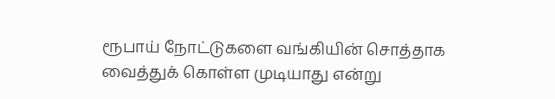ரூபாய் நோட்டுகளை வங்கியின் சொத்தாக வைத்துக் கொள்ள முடியாது என்று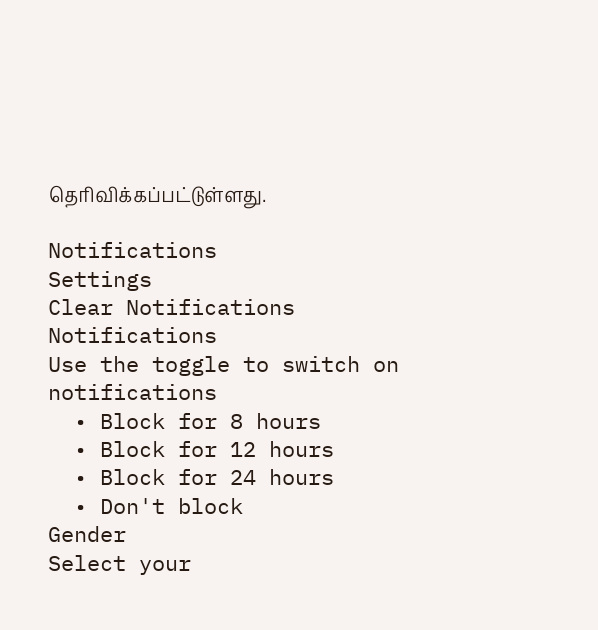தெரிவிக்கப்பட்டுள்ளது.

Notifications
Settings
Clear Notifications
Notifications
Use the toggle to switch on notifications
  • Block for 8 hours
  • Block for 12 hours
  • Block for 24 hours
  • Don't block
Gender
Select your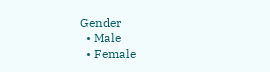Gender
  • Male
  • Female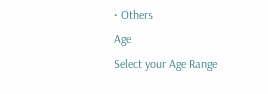• Others
Age
Select your Age Range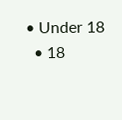• Under 18
  • 18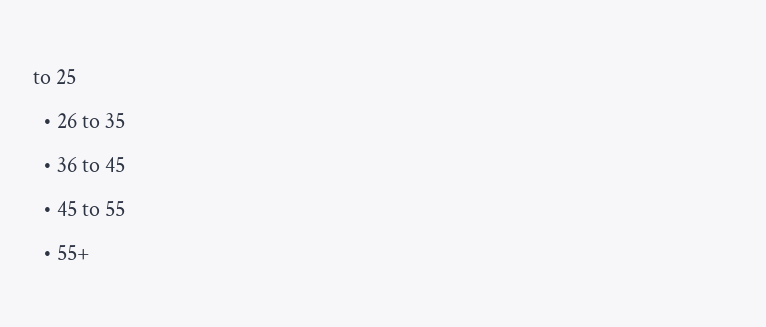to 25
  • 26 to 35
  • 36 to 45
  • 45 to 55
  • 55+